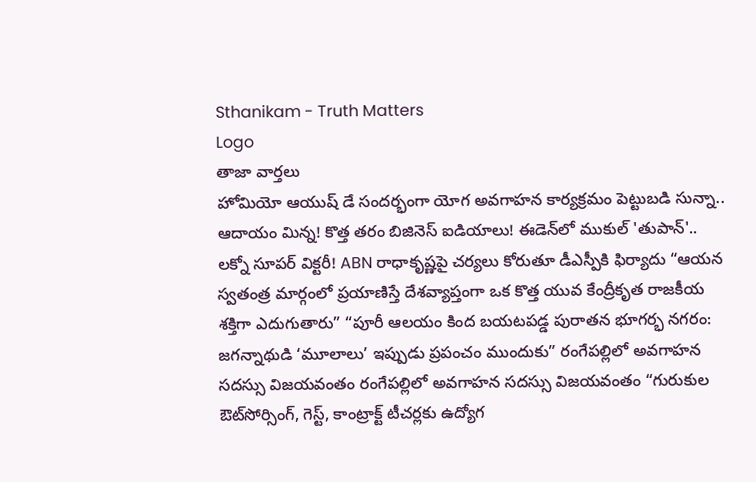Sthanikam - Truth Matters
Logo
తాజా వార్తలు
హోమియో ఆయుష్ డే సందర్భంగా యోగ అవగాహన కార్యక్రమం పెట్టుబడి సున్నా.. ఆదాయం మిన్న! కొత్త తరం బిజినెస్ ఐడియాలు! ఈడెన్‌లో ముకుల్ 'తుపాన్'.. లక్నో సూపర్ విక్టరీ! ABN రాధాకృష్ణపై చర్యలు కోరుతూ డీఎస్పీకి ఫిర్యాదు “ఆయన స్వతంత్ర మార్గంలో ప్రయాణిస్తే దేశవ్యాప్తంగా ఒక కొత్త యువ కేంద్రీకృత రాజకీయ శక్తిగా ఎదుగుతారు” “పూరీ ఆలయం కింద బయటపడ్డ పురాతన భూగర్భ నగరం: జగన్నాథుడి ‘మూలాలు’ ఇప్పుడు ప్రపంచం ముందుకు” రంగేపల్లిలో అవగాహన సదస్సు విజయవంతం రంగేపల్లిలో అవగాహన సదస్సు విజయవంతం “గురుకుల ఔట్‌సోర్సింగ్, గెస్ట్, కాంట్రాక్ట్ టీచర్లకు ఉద్యోగ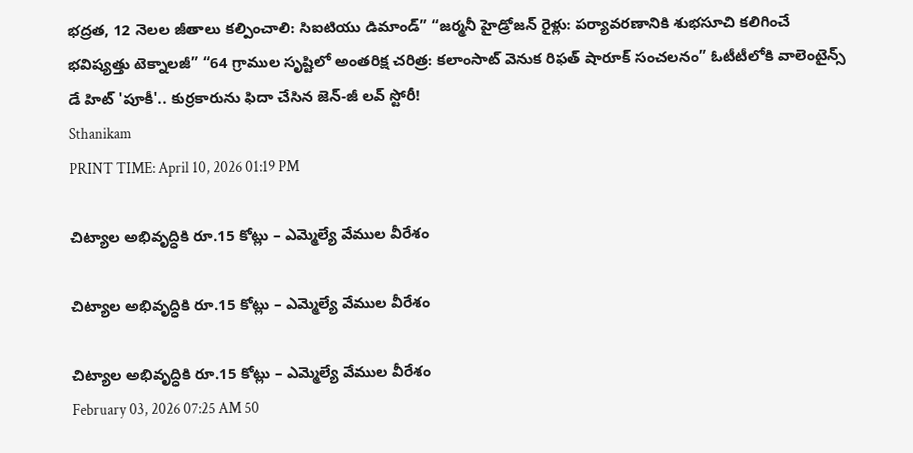భద్రత, 12 నెలల జీతాలు కల్పించాలి: సిఐటియు డిమాండ్” “జర్మనీ హైడ్రోజన్ రైళ్లు: పర్యావరణానికి శుభసూచి కలిగించే భవిష్యత్తు టెక్నాలజీ” “64 గ్రాముల సృష్టిలో అంతరిక్ష చరిత్ర: కలాంసాట్ వెనుక రిఫత్ షారూక్ సంచలనం” ఓటీటీలోకి వాలెంటైన్స్ డే హిట్ 'పూకీ'.. కుర్రకారును ఫిదా చేసిన జెన్-జీ లవ్ స్టోరీ!
Sthanikam
PRINT TIME: April 10, 2026 01:19 PM

చిట్యాల అభివృద్ధికి రూ.15 కోట్లు – ఎమ్మెల్యే వేముల వీరేశం

చిట్యాల అభివృద్ధికి రూ.15 కోట్లు – ఎమ్మెల్యే వేముల వీరేశం

చిట్యాల అభివృద్ధికి రూ.15 కోట్లు – ఎమ్మెల్యే వేముల వీరేశం
February 03, 2026 07:25 AM 50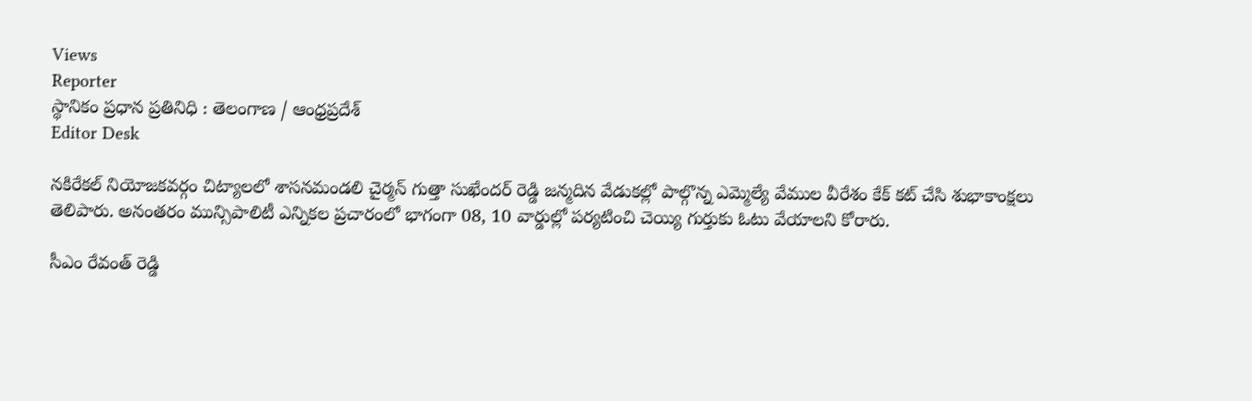Views
Reporter
స్థానికం ప్రధాన ప్రతినిధి : తెలంగాణ / ఆంధ్రప్రదేశ్
Editor Desk

నకిరేకల్ నియోజకవర్గం చిట్యాలలో శాసనమండలి చైర్మన్ గుత్తా సుఖేందర్ రెడ్డి జన్మదిన వేడుకల్లో పాల్గొన్న ఎమ్మెల్యే వేముల వీరేశం కేక్ కట్ చేసి శుభాకాంక్షలు తెలిపారు. అనంతరం మున్సిపాలిటీ ఎన్నికల ప్రచారంలో భాగంగా 08, 10 వార్డుల్లో పర్యటించి చెయ్యి గుర్తుకు ఓటు వేయాలని కోరారు.

సీఎం రేవంత్ రెడ్డి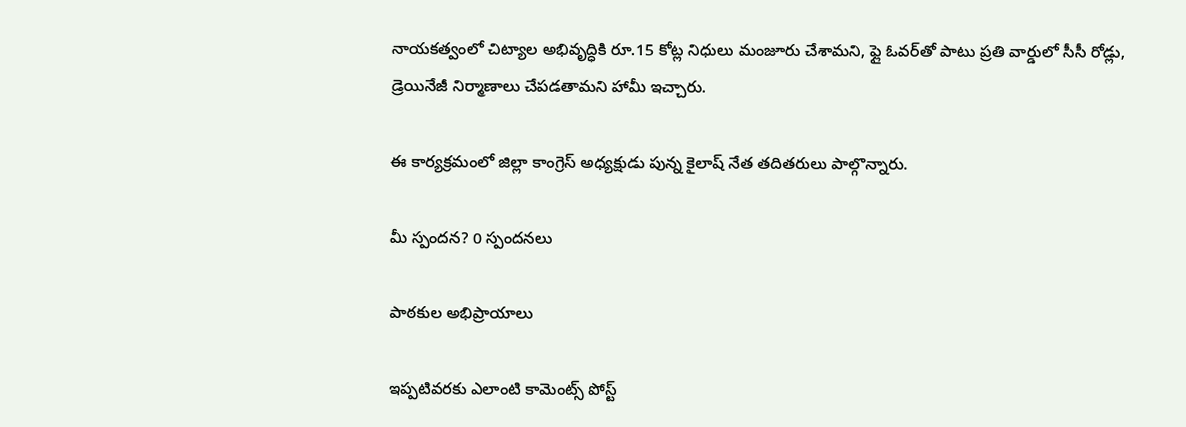నాయకత్వంలో చిట్యాల అభివృద్ధికి రూ.15 కోట్ల నిధులు మంజూరు చేశామని, ఫ్లై ఓవర్‌తో పాటు ప్రతి వార్డులో సీసీ రోడ్లు, డ్రెయినేజీ నిర్మాణాలు చేపడతామని హామీ ఇచ్చారు.

ఈ కార్యక్రమంలో జిల్లా కాంగ్రెస్ అధ్యక్షుడు పున్న కైలాష్ నేత తదితరులు పాల్గొన్నారు.

మీ స్పందన? 0 స్పందనలు

పాఠకుల అభిప్రాయాలు

ఇప్పటివరకు ఎలాంటి కామెంట్స్ పోస్ట్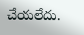చేయలేదు.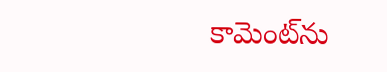కామెంట్‌ను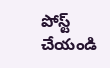పోస్ట్ చేయండి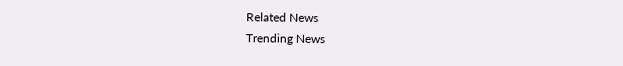Related News
Trending News